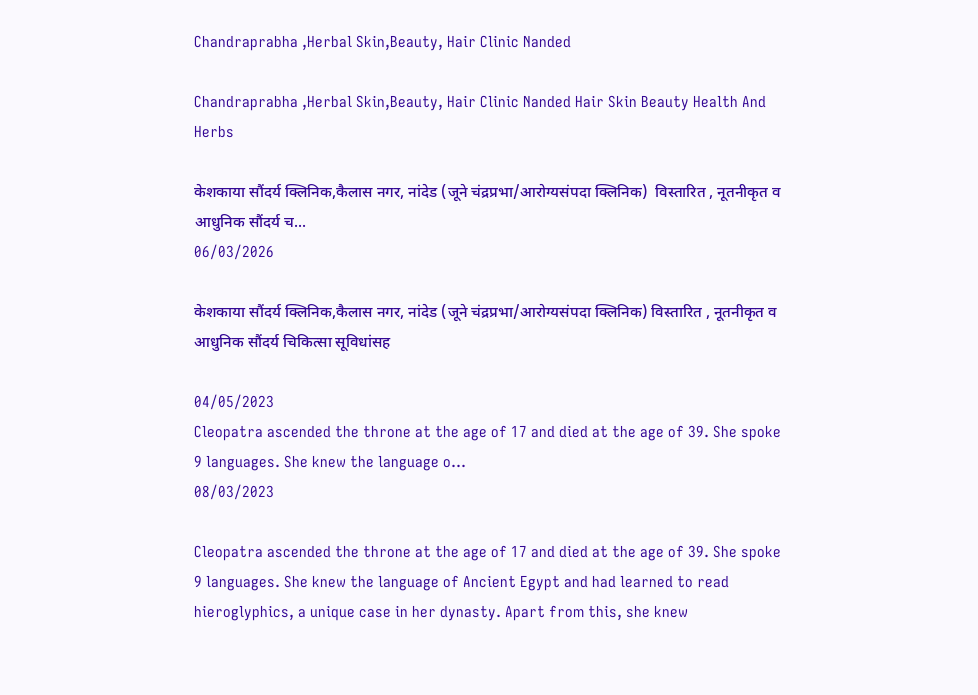Chandraprabha ,Herbal Skin,Beauty, Hair Clinic Nanded

Chandraprabha ,Herbal Skin,Beauty, Hair Clinic Nanded Hair Skin Beauty Health And Herbs

केशकाया सौंदर्य क्लिनिक,कैलास नगर, नांदेड (जूने चंद्रप्रभा/आरोग्यसंपदा क्लिनिक)  विस्तारित , नूतनीकृत व आधुनिक सौंदर्य च...
06/03/2026

केशकाया सौंदर्य क्लिनिक,कैलास नगर, नांदेड (जूने चंद्रप्रभा/आरोग्यसंपदा क्लिनिक) विस्तारित , नूतनीकृत व आधुनिक सौंदर्य चिकित्सा सूविधांसह

04/05/2023
Cleopatra ascended the throne at the age of 17 and died at the age of 39. She spoke 9 languages. She knew the language o...
08/03/2023

Cleopatra ascended the throne at the age of 17 and died at the age of 39. She spoke 9 languages. She knew the language of Ancient Egypt and had learned to read hieroglyphics, a unique case in her dynasty. Apart from this, she knew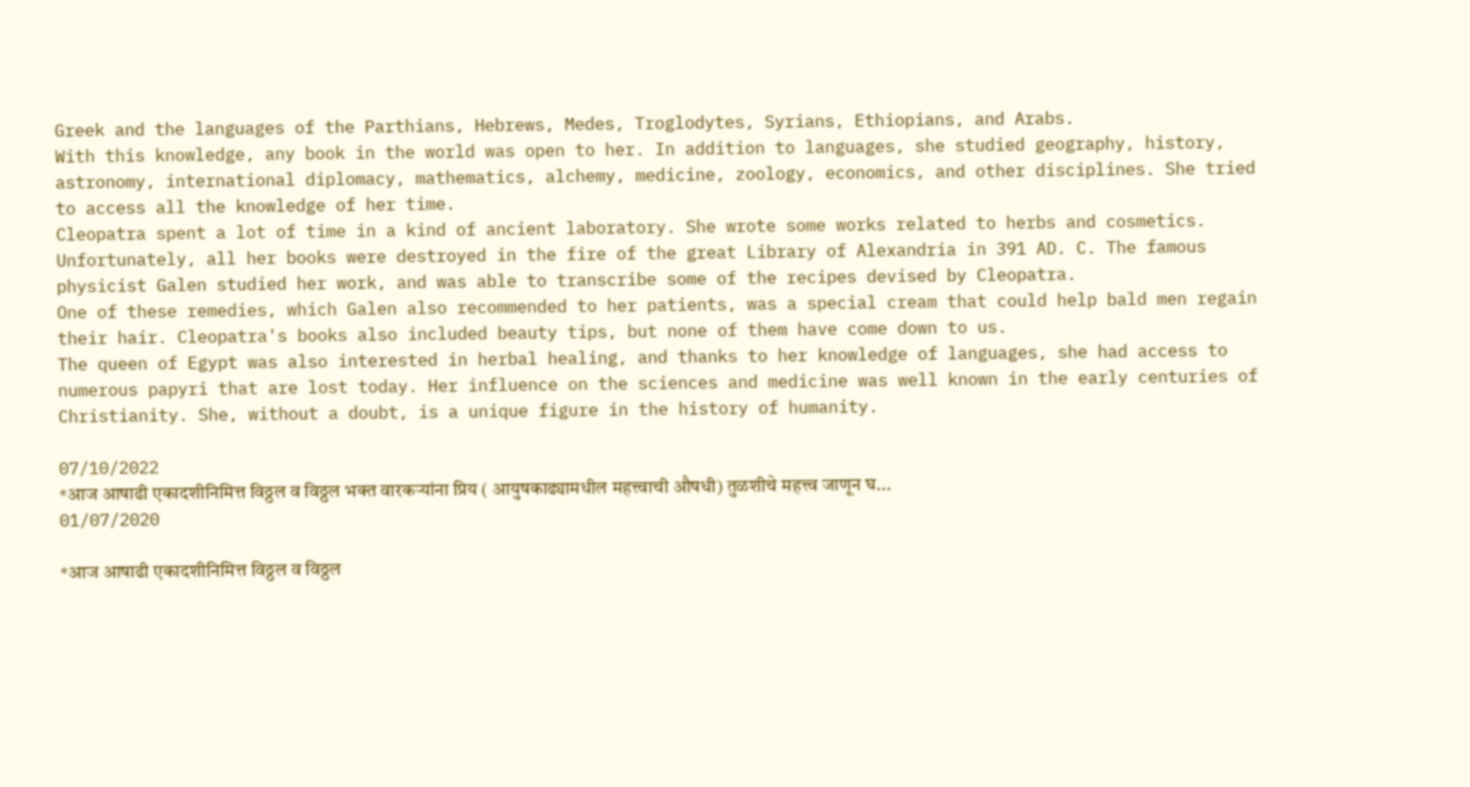Greek and the languages of the Parthians, Hebrews, Medes, Troglodytes, Syrians, Ethiopians, and Arabs.
With this knowledge, any book in the world was open to her. In addition to languages, she studied geography, history, astronomy, international diplomacy, mathematics, alchemy, medicine, zoology, economics, and other disciplines. She tried to access all the knowledge of her time.
Cleopatra spent a lot of time in a kind of ancient laboratory. She wrote some works related to herbs and cosmetics. Unfortunately, all her books were destroyed in the fire of the great Library of Alexandria in 391 AD. C. The famous physicist Galen studied her work, and was able to transcribe some of the recipes devised by Cleopatra.
One of these remedies, which Galen also recommended to her patients, was a special cream that could help bald men regain their hair. Cleopatra's books also included beauty tips, but none of them have come down to us.
The queen of Egypt was also interested in herbal healing, and thanks to her knowledge of languages, she had access to numerous papyri that are lost today. Her influence on the sciences and medicine was well known in the early centuries of Christianity. She, without a doubt, is a unique figure in the history of humanity.

07/10/2022
*आज आषाढी एकादशीनिमित्त विठ्ठल व विठ्ठल भक्त वारकऱ्यांना प्रिय ( आयुषकाढ्यामधील महत्त्वाची औषधी) तुळशीचे महत्त्व जाणून घ...
01/07/2020

*आज आषाढी एकादशीनिमित्त विठ्ठल व विठ्ठल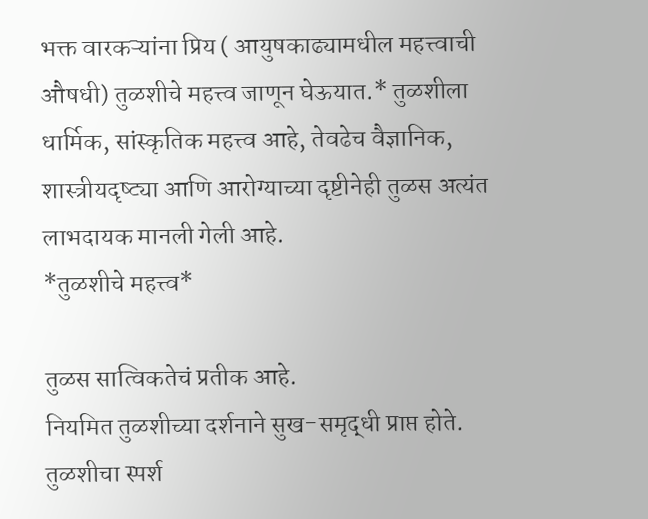भक्त वारकऱ्यांना प्रिय ( आयुषकाढ्यामधील महत्त्वाची औषधी) तुळशीचे महत्त्व जाणून घेऊयात.* तुळशीला धार्मिक, सांस्कृतिक महत्त्व आहे, तेवढेच वैज्ञानिक, शास्त्रीयदृष्ट्या आणि आरोग्याच्या दृष्टीनेही तुळस अत्यंत लाभदायक मानली गेली आहे.
*तुळशीचे महत्त्व*

तुळस सात्विकतेचं प्रतीक आहे.
नियमित तुळशीच्या दर्शनाने सुख-समृद्धी प्राप्त होते.
तुळशीचा स्पर्श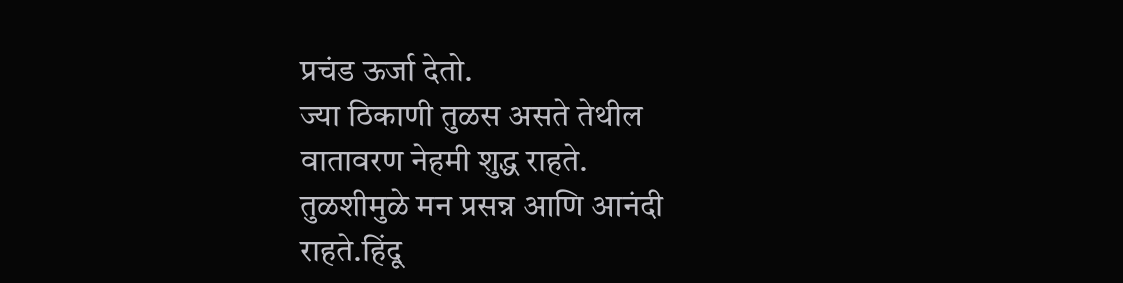प्रचंड ऊर्जा देतो.
ज्या ठिकाणी तुळस असते तेथील वातावरण नेहमी शुद्ध राहते.
तुळशीमुळे मन प्रसन्न आणि आनंदी राहते.हिंदू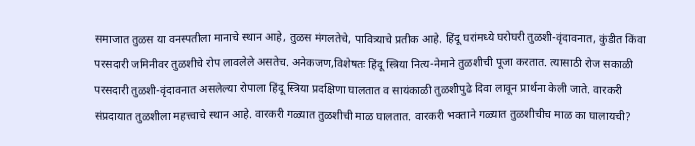समाजात तुळस या वनस्पतीला मानाचे स्थान आहे, तुळस मंगलतेचे, पावित्र्याचे प्रतीक आहे. हिंदू घरांमध्ये घरोघरी तुळशी-वृंदावनात, कुंडीत किंवा परसदारी जमिनीवर तुळशीचे रोप लावलेले असतेच. अनेकजण,विशेषतः हिंदू स्त्रिया नित्य-नेमाने तुळशीची पूजा करतात. त्यासाठी रोज सकाळी परसदारी तुळशी-वृंदावनात असलेल्या रोपाला हिंदू स्त्रिया प्रदक्षिणा घालतात व सायंकाळी तुळशीपुढे दिवा लावून प्रार्थना केली जाते. वारकरी संप्रदायात तुळशीला महत्त्वाचे स्थान आहे. वारकरी गळ्यात तुळशीची माळ घालतात. वारकरी भक्ताने गळ्यात तुळशीचीच माळ का घालायची?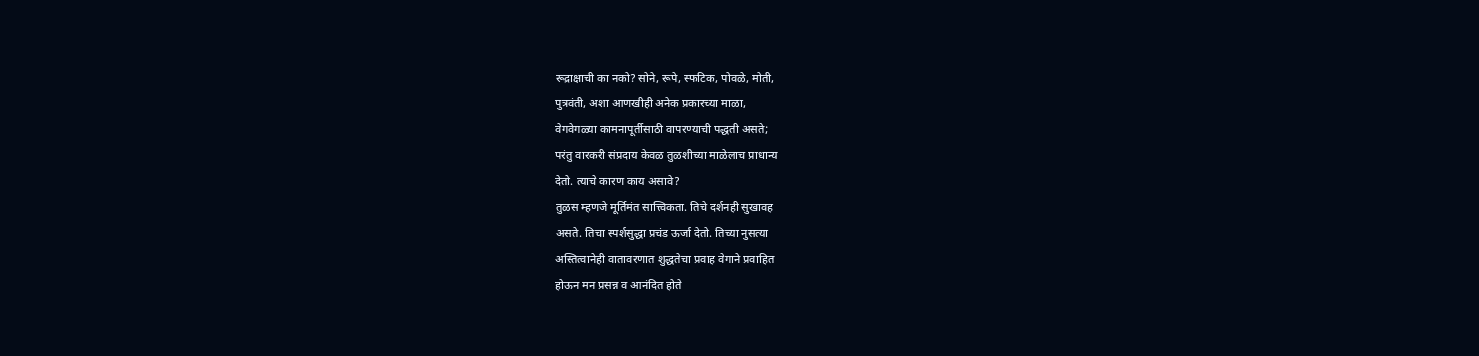रूद्राक्षाची का नको? सोने, रूपे, स्फटिक, पोवळे, मोती,
पुत्रवंती, अशा आणखीही अनेक प्रकारच्या माळा,
वेगवेगळ्या कामनापूर्तीसाठी वापरण्याची पद्धती असते;
परंतु वारकरी संप्रदाय केवळ तुळशीच्या माळेलाच प्राधान्य
देतो. त्याचे कारण काय असावे?
तुळस म्हणजे मूर्तिमंत सात्त्विकता. तिचे दर्शनही सुखावह
असते. तिचा स्पर्शसुद्धा प्रचंड ऊर्जा देतो. तिच्या नुसत्या
अस्तित्वानेही वातावरणात शुद्धतेचा प्रवाह वेगाने प्रवाहित
होऊन मन प्रसन्न व आनंदित होते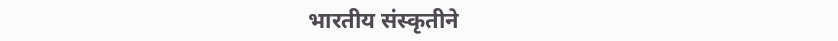भारतीय संस्कृतीने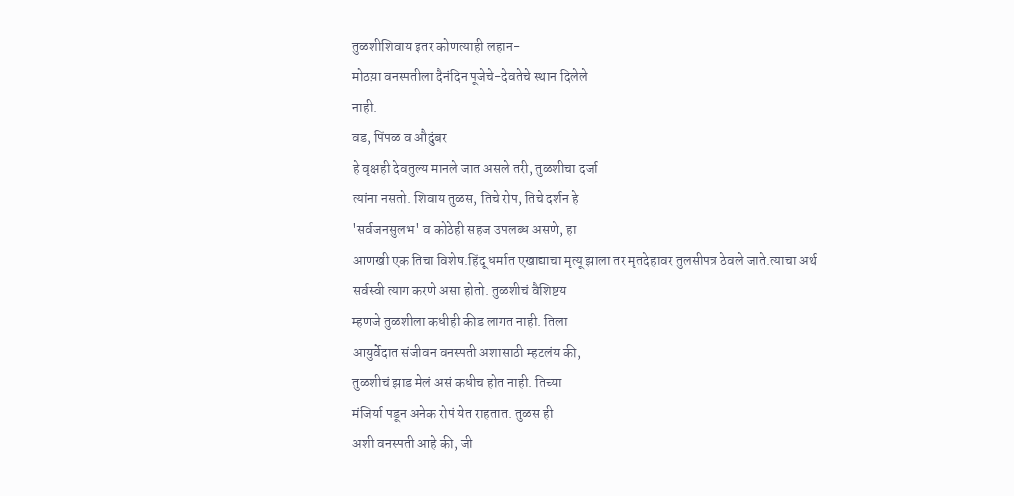तुळशीशिवाय इतर कोणत्याही लहान-
मोठय़ा वनस्पतीला दैनंदिन पूजेचे-देवतेचे स्थान दिलेले
नाही.
वड, पिंपळ व औदुंबर
हे वृक्षही देवतुल्य मानले जात असले तरी, तुळशीचा दर्जा
त्यांना नसतो. शिवाय तुळस, तिचे रोप, तिचे दर्शन हे
'सर्वजनसुलभ' व कोठेही सहज उपलब्ध असणे, हा
आणखी एक तिचा विशेष.हिंदू धर्मात एखाद्याचा मृत्यू झाला तर मृतदेहावर तुलसीपत्र ठेवले जाते.त्याचा अर्थ सर्वस्वी त्याग करणे असा होतो. तुळशीचं वैशिष्टय
म्हणजे तुळशीला कधीही कीड लागत नाही. तिला
आयुर्वेदात संजीवन वनस्पती अशासाठी म्हटलंय की,
तुळशीचं झाड मेलं असं कधीच होत नाही. तिच्या
मंजिर्या पडून अनेक रोपं येत राहतात. तुळस ही
अशी वनस्पती आहे की, जी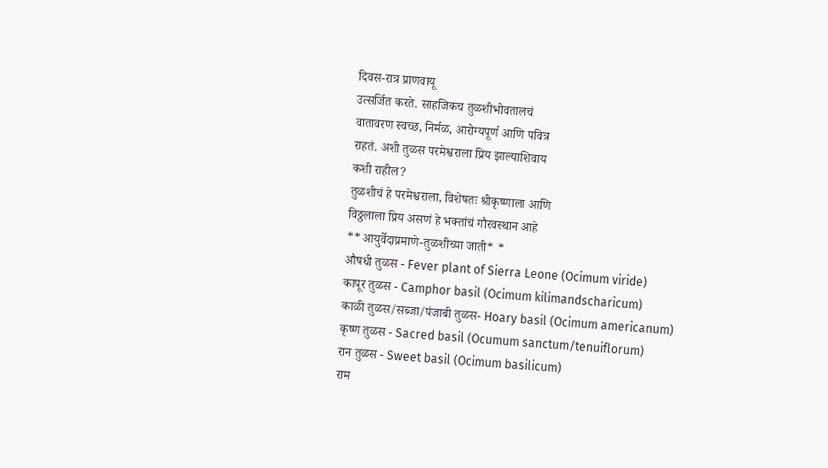दिवस-रात्र प्राणवायू
उत्सर्जित करते. साहजिकच तुळशीभोवतालचं
वातावरण स्वच्छ, निर्मळ, आरोग्यपूर्ण आणि पवित्र
राहतं. अशी तुळस परमेश्वराला प्रिय झाल्याशिवाय
कशी राहील?
तुळशीचं हे परमेश्वराला, विशेषतः श्रीकृष्णाला आणि
विठ्ठलाला प्रिय असणं हे भक्तांचं गौरवस्थान आहे
**आयुर्वेदाप्रमाणे-तुळशीच्या जाती* *
औषधी तुळस - Fever plant of Sierra Leone (Ocimum viride)
कापूर तुळस - Camphor basil (Ocimum kilimandscharicum)
काळी तुळस/सब्जा/पंजाबी तुळस- Hoary basil (Ocimum americanum)
कृष्ण तुळस - Sacred basil (Ocumum sanctum/tenuiflorum)
रान तुळस - Sweet basil (Ocimum basilicum)
राम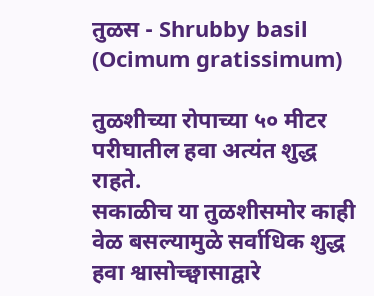तुळस - Shrubby basil (Ocimum gratissimum)

तुळशीच्या रोपाच्या ५० मीटर परीघातील हवा अत्यंत शुद्ध राहते.
सकाळीच या तुळशीसमोर काही वेळ बसल्यामुळे सर्वाधिक शुद्ध हवा श्वासोच्छ्वासाद्वारे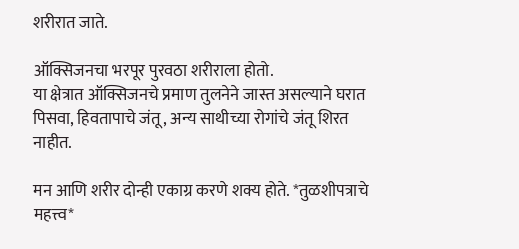शरीरात जाते.

ऑक्सिजनचा भरपूर पुरवठा शरीराला होतो.
या क्षेत्रात ऑक्सिजनचे प्रमाण तुलनेने जास्त असल्याने घरात पिसवा, हिवतापाचे जंतू, अन्य साथीच्या रोगांचे जंतू शिरत नाहीत.

मन आणि शरीर दोन्ही एकाग्र करणे शक्य होते. *तुळशीपत्राचे महत्त्व*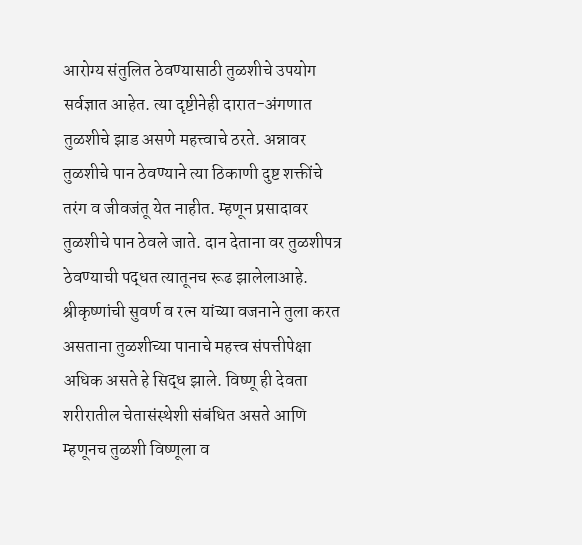आरोग्य संतुलित ठेवण्यासाठी तुळशीचे उपयोग
सर्वज्ञात आहेत. त्या दृष्टीनेही दारात-अंगणात
तुळशीचे झाड असणे महत्त्वाचे ठरते. अन्नावर
तुळशीचे पान ठेवण्याने त्या ठिकाणी दुष्ट शक्तींचे
तरंग व जीवजंतू येत नाहीत. म्हणून प्रसादावर
तुळशीचे पान ठेवले जाते. दान देताना वर तुळशीपत्र
ठेवण्याची पद्धत त्यातूनच रूढ झालेलाआहे.
श्रीकृष्णांची सुवर्ण व रत्न यांच्या वजनाने तुला करत
असताना तुळशीच्या पानाचे महत्त्व संपत्तीपेक्षा
अधिक असते हे सिद्ध झाले. विष्णू ही देवता
शरीरातील चेतासंस्थेशी संबंधित असते आणि
म्हणूनच तुळशी विष्णूला व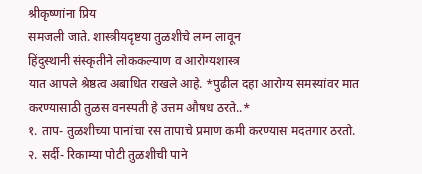श्रीकृष्णांना प्रिय
समजली जाते. शास्त्रीयदृष्टया तुळशीचे लग्न लावून
हिंदुस्थानी संस्कृतीने लोककल्याण व आरोग्यशास्त्र
यात आपले श्रेष्ठत्व अबाधित राखले आहे. *पुढील दहा आरोग्य समस्यांवर मात करण्यासाठी तुळस वनस्पती हे उत्तम औषध ठरते..*
१. ताप- तुळशीच्या पानांचा रस तापाचे प्रमाण कमी करण्यास मदतगार ठरतो.
२. सर्दी- रिकाम्या पोटी तुळशीची पाने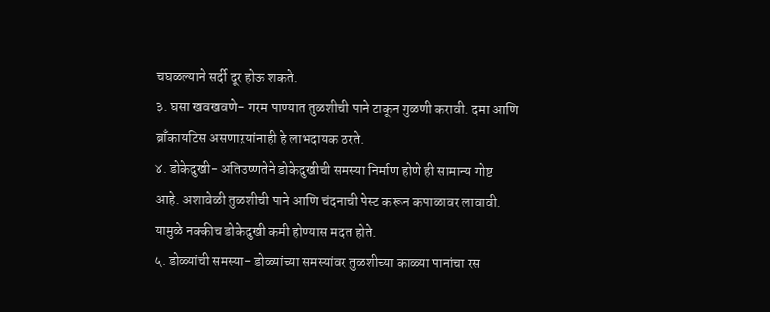चघळल्याने सर्दी दूर होऊ शकते.
३. घसा खवखवणे- गरम पाण्यात तुळशीची पाने टाकून गुळणी करावी. दमा आणि ब्राँकायटिस असणाऱयांनाही हे लाभदायक ठरते.
४. डोकेदुखी- अतिउष्णतेने डोकेदुखीची समस्या निर्माण होणे ही सामान्य गोष्ट आहे. अशावेळी तुळशीची पाने आणि चंदनाची पेस्ट करून कपाळावर लावावी. यामुळे नक्कीच डोकेदुखी कमी होण्यास मदत होते.
५. डोळ्यांची समस्या- डोळ्यांच्या समस्यांवर तुळशीच्या काळ्या पानांचा रस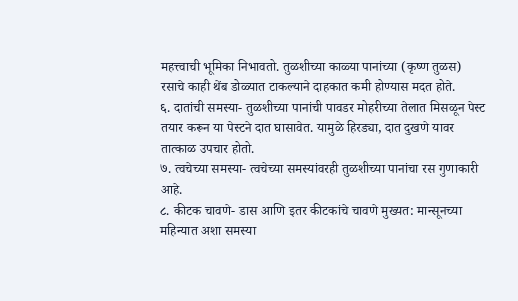महत्त्वाची भूमिका निभावतो. तुळशीच्या काळ्या पानांच्या (कृष्ण तुळस) रसाचे काही थेंब डोळ्यात टाकल्याने दाहकात कमी होण्यास मदत होते.
६. दातांची समस्या- तुळशीच्या पानांची पावडर मोहरीच्या तेलात मिसळून पेस्ट तयार करून या पेस्टने दात घासावेत. यामुळे हिरड्या, दात दुखणे यावर तात्काळ उपचार होतो.
७. त्वचेच्या समस्या- त्वचेच्या समस्यांवरही तुळशीच्या पानांचा रस गुणाकारी आहे.
८. कीटक चावणे- डास आणि इतर कीटकांचे चावणे मुख्यत: मान्सूनच्या महिन्यात अशा समस्या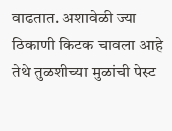वाढतात. अशावेळी ज्या ठिकाणी किटक चावला आहे तेथे तुळशीच्या मुळांची पेस्ट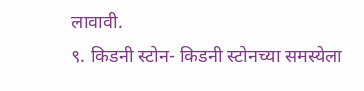लावावी.
९. किडनी स्टोन- किडनी स्टोनच्या समस्येला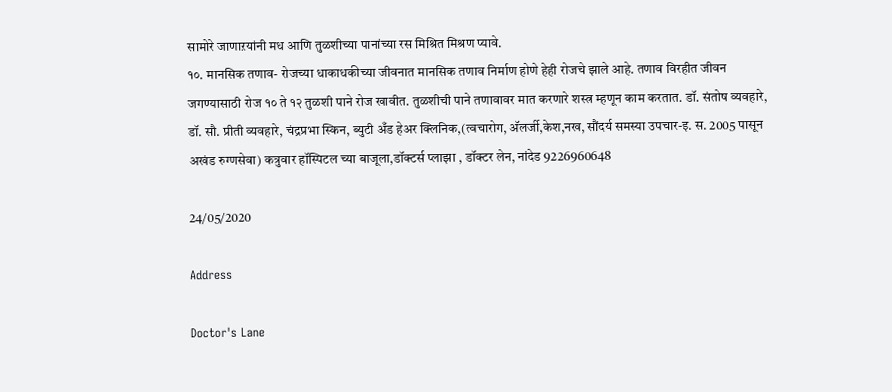सामोरे जाणाऱयांनी मध आणि तुळशीच्या पानांच्या रस मिश्रित मिश्रण प्यावे.
१०. मानसिक तणाव- रोजच्या धाकाधकीच्या जीवनात मानसिक तणाव निर्माण होणे हेही रोजचे झाले आहे. तणाव विरहीत जीवन जगण्यासाठी रोज १० ते १२ तुळशी पाने रोज खावीत. तुळशीची पाने तणावावर मात करणारे शस्त्र म्हणून काम करतात. डॉ. संतोष व्यवहारे,
डॉ. सौ. प्रीती व्यवहारे, चंद्रप्रभा स्किन, ब्युटी अँड हेअर क्लिनिक,(त्वचारोग, अ‍ॅलर्जी,केश,नख, सौंदर्य समस्या उपचार-इ. स. 2005 पासून अखंड रुग्णसेवा) कत्रुवार हॉस्पिटल च्या बाजूला,डॉक्टर्स प्लाझा , डॉक्टर लेन, नांदेड 9226960648

24/05/2020

Address

Doctor's Lane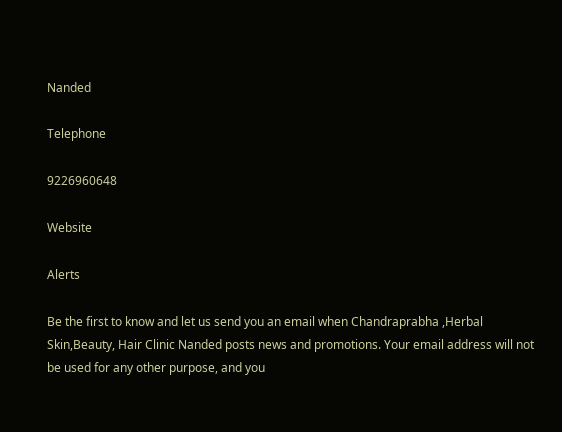Nanded

Telephone

9226960648

Website

Alerts

Be the first to know and let us send you an email when Chandraprabha ,Herbal Skin,Beauty, Hair Clinic Nanded posts news and promotions. Your email address will not be used for any other purpose, and you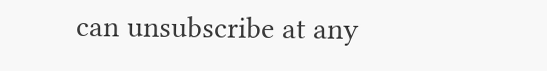can unsubscribe at any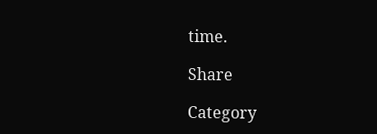time.

Share

Category